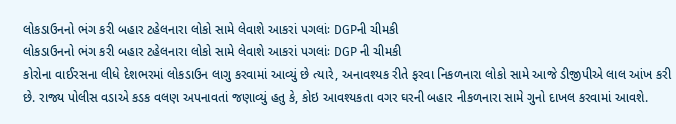લોકડાઉનનો ભંગ કરી બહાર ટહેલનારા લોકો સામે લેવાશે આકરાં પગલાંઃ DGPની ચીમકી
લોકડાઉનનો ભંગ કરી બહાર ટહેલનારા લોકો સામે લેવાશે આકરાં પગલાંઃ DGP ની ચીમકી
કોરોના વાઈરસના લીધે દેશભરમાં લોકડાઉન લાગુ કરવામાં આવ્યું છે ત્યારે, અનાવશ્યક રીતે ફરવા નિકળનારા લોકો સામે આજે ડીજીપીએ લાલ આંખ કરી છે. રાજ્ય પોલીસ વડાએ કડક વલણ અપનાવતાં જણાવ્યું હતુ કે, કોઇ આવશ્યકતા વગર ઘરની બહાર નીકળનારા સામે ગુનો દાખલ કરવામાં આવશે.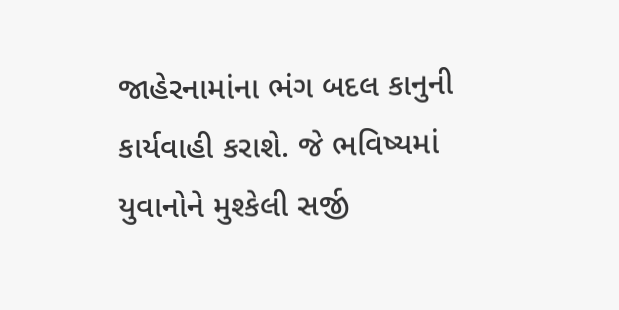જાહેરનામાંના ભંગ બદલ કાનુની કાર્યવાહી કરાશે. જે ભવિષ્યમાં યુવાનોને મુશ્કેલી સર્જી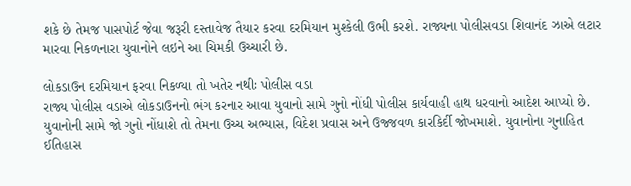શકે છે તેમજ પાસપોર્ટ જેવા જરૂરી દસ્તાવેજ તૈયાર કરવા દરમિયાન મુશ્કેલી ઉભી કરશે. રાજ્યના પોલીસવડા શિવાનંદ ઝાએ લટાર મારવા નિકળનારા યુવાનોને લઇને આ ચિમકી ઉચ્ચારી છે.

લોકડાઉન દરમિયાન ફરવા નિકળ્યા તો ખતેર નથીઃ પોલીસ વડા
રાજ્ય પોલીસ વડાએ લોકડાઉનનો ભંગ કરનાર આવા યુવાનો સામે ગુનો નોંધી પોલીસ કાર્યવાહી હાથ ધરવાનો આદેશ આપ્યો છે. યુવાનોની સામે જો ગુનો નોંધાશે તો તેમના ઉચ્ચ અભ્યાસ, વિદેશ પ્રવાસ અને ઉજ્જવળ કારકિર્દી જોખમાશે. યુવાનોના ગુનાહિત ઈતિહાસ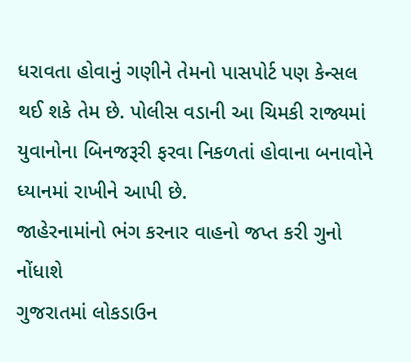ધરાવતા હોવાનું ગણીને તેમનો પાસપોર્ટ પણ કેન્સલ થઈ શકે તેમ છે. પોલીસ વડાની આ ચિમકી રાજ્યમાં યુવાનોના બિનજરૂરી ફરવા નિકળતાં હોવાના બનાવોને ધ્યાનમાં રાખીને આપી છે.
જાહેરનામાંનો ભંગ કરનાર વાહનો જપ્ત કરી ગુનો નોંધાશે
ગુજરાતમાં લોકડાઉન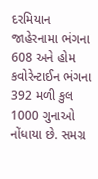દરમિયાન જાહેરનામા ભંગના 608 અને હોમ કવોરેન્ટાઈન ભંગના 392 મળી કુલ 1000 ગુનાઓ નોંધાયા છે. સમગ્ર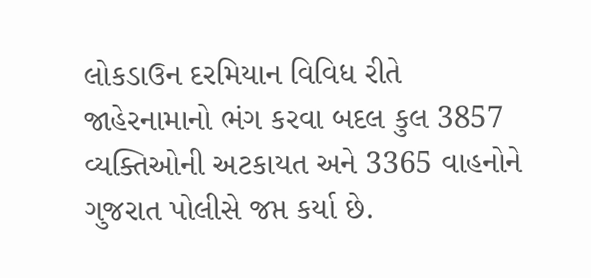લોકડાઉન દરમિયાન વિવિધ રીતે જાહેરનામાનો ભંગ કરવા બદલ કુલ 3857 વ્યક્તિઓની અટકાયત અને 3365 વાહનોને ગુજરાત પોલીસે જપ્ત કર્યા છે.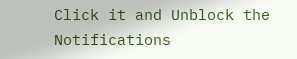Click it and Unblock the Notifications